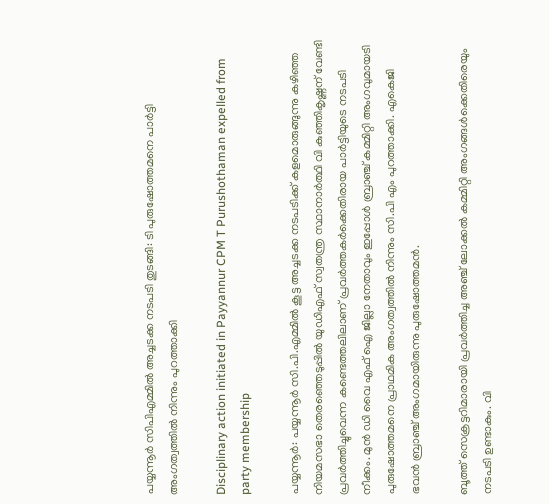പയ്യന്നൂർ സിപിഎമ്മിൽ അച്ചടക്ക നടപടി തുടങ്ങി: ടി പുരുഷോത്തമനെ പാർട്ടി അംഗത്വത്തിൽ നിന്നും പുറത്താക്കി

Disciplinary action initiated in Payyannur CPM T Purushothaman expelled from party membership

പയ്യന്നൂർ: പയ്യന്നൂർ സി.പി.എമ്മിൽ കൂട്ട അച്ചടക്ക നടപടിക്ക് കളമൊരുങ്ങുന്നു കഴിഞ്ഞ നിയമസഭാ തെരഞ്ഞെടുപ്പില്‍ യുഡിഎഫ് സ്വതന്ത്ര സ്ഥാനാർത്ഥി വി കുഞ്ഞികൃഷ്ണന് വേണ്ടി പ്രവര്‍ത്തിച്ചുവെന്ന കണ്ടെത്തലിലാണ് പ്രവര്‍ത്തകര്‍ക്കെതിരായ പാര്‍ട്ടിയുടെ നടപടി നീക്കം. മുൻ ഡി വൈ എഫ് ഐ ജില്ലാ നേതാവും ഇപ്പോൾ ബ്രാഞ്ച് കമ്മിറ്റി അംഗവുമായടി പുരുഷോത്തമനെ പ്രാഥമിക അംഗത്വത്തില്‍ നിന്നും സി.പി എം പുറത്താക്കി. എകെജി ഭവന്‍ ബ്രാഞ്ച് അംഗമായിരുന്നു പുരുഷോത്തമന്‍.

ബൂത്ത് സെക്രട്ടറിമാരായി പ്രവര്‍ത്തിച്ച അഞ്ച് ലോക്കല്‍ കമ്മിറ്റി അംഗങ്ങള്‍ക്കെതിരെയും നടപടി ഉണ്ടാകും. വി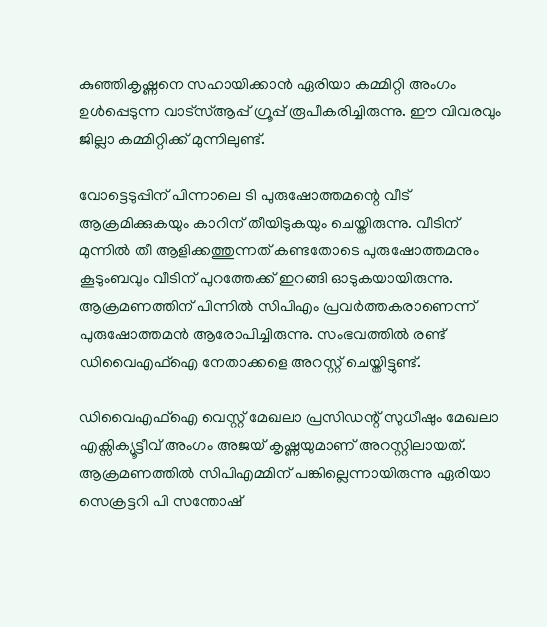കുഞ്ഞികൃഷ്ണനെ സഹായിക്കാന്‍ ഏരിയാ കമ്മിറ്റി അംഗം ഉള്‍പ്പെടുന്ന വാട്‌സ്ആപ്പ് ഗ്രൂപ്പ് രൂപീകരിച്ചിരുന്നു. ഈ വിവരവും ജില്ലാ കമ്മിറ്റിക്ക് മുന്നിലുണ്ട്.

വോട്ടെടുപ്പിന് പിന്നാലെ ടി പുരുഷോത്തമന്റെ വീട് ആക്രമിക്കുകയും കാറിന് തീയിടുകയും ചെയ്തിരുന്നു. വീടിന് മുന്നില്‍ തീ ആളിക്കത്തുന്നത് കണ്ടതോടെ പുരുഷോത്തമനും കൂടുംബവും വീടിന് പുറത്തേക്ക് ഇറങ്ങി ഓടുകയായിരുന്നു. ആക്രമണത്തിന് പിന്നില്‍ സിപിഎം പ്രവർത്തകരാണെന്ന് പുരുഷോത്തമന്‍ ആരോപിച്ചിരുന്നു. സംഭവത്തില്‍ രണ്ട് ഡിവൈഎഫ്‌ഐ നേതാക്കളെ അറസ്റ്റ് ചെയ്തിട്ടുണ്ട്.

ഡിവൈഎഫ്ഐ വെസ്റ്റ് മേഖലാ പ്രസിഡന്റ് സുധീഷും മേഖലാ എക്സിക്യൂട്ടീവ് അംഗം അജയ് കൃഷ്ണയുമാണ് അറസ്റ്റിലായത്. ആക്രമണത്തില്‍ സിപിഎമ്മിന് പങ്കില്ലെന്നായിരുന്നു ഏരിയാ സെക്രട്ടറി പി സന്തോഷ്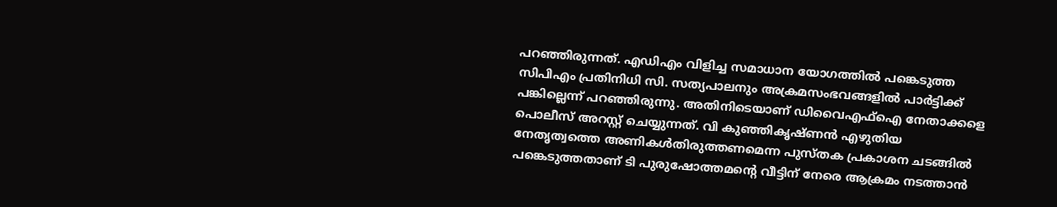പറഞ്ഞിരുന്നത്. എഡിഎം വിളിച്ച സമാധാന യോഗത്തില്‍ പങ്കെടുത്ത സിപിഎം പ്രതിനിധി സി. സത്യപാലനും അക്രമസംഭവങ്ങളില്‍ പാര്‍ട്ടിക്ക് പങ്കില്ലെന്ന് പറഞ്ഞിരുന്നു. അതിനിടെയാണ് ഡിവൈഎഫ്ഐ നേതാക്കളെ പൊലീസ് അറസ്റ്റ് ചെയ്യുന്നത്. വി കുഞ്ഞികൃഷ്ണൻ എഴുതിയ നേതൃത്വത്തെ അണികൾതിരുത്തണമെന്ന പുസ്‌തക പ്രകാശന ചടങ്ങിൽ പങ്കെടുത്തതാണ് ടി പുരുഷോത്തമൻ്റെ വീട്ടിന് നേരെ ആക്രമം നടത്താൻ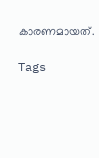കാരണമായത്.

Tags